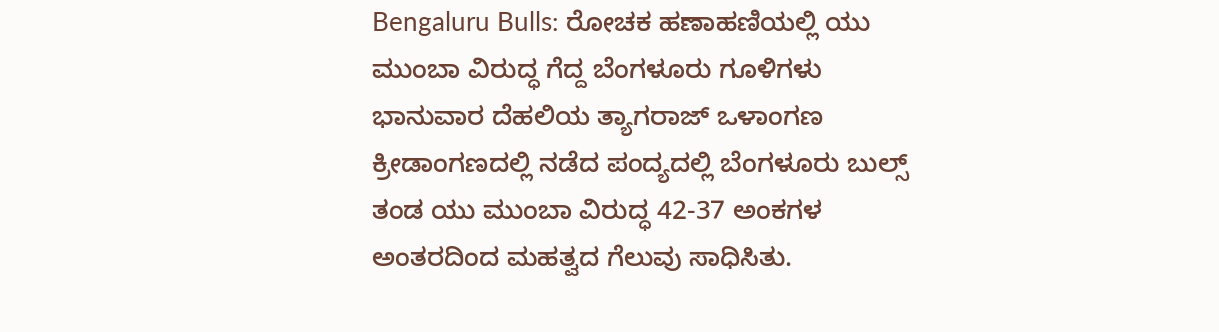Bengaluru Bulls: ರೋಚಕ ಹಣಾಹಣಿಯಲ್ಲಿ ಯು ಮುಂಬಾ ವಿರುದ್ಧ ಗೆದ್ದ ಬೆಂಗಳೂರು ಗೂಳಿಗಳು
ಭಾನುವಾರ ದೆಹಲಿಯ ತ್ಯಾಗರಾಜ್ ಒಳಾಂಗಣ ಕ್ರೀಡಾಂಗಣದಲ್ಲಿ ನಡೆದ ಪಂದ್ಯದಲ್ಲಿ ಬೆಂಗಳೂರು ಬುಲ್ಸ್ ತಂಡ ಯು ಮುಂಬಾ ವಿರುದ್ಧ 42-37 ಅಂಕಗಳ ಅಂತರದಿಂದ ಮಹತ್ವದ ಗೆಲುವು ಸಾಧಿಸಿತು.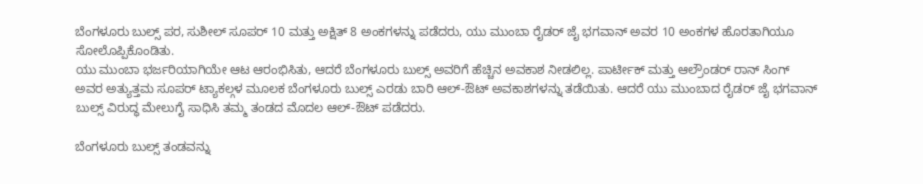ಬೆಂಗಳೂರು ಬುಲ್ಸ್ ಪರ, ಸುಶೀಲ್ ಸೂಪರ್ 10 ಮತ್ತು ಅಕ್ಷಿತ್ 8 ಅಂಕಗಳನ್ನು ಪಡೆದರು, ಯು ಮುಂಬಾ ರೈಡರ್ ಜೈ ಭಗವಾನ್ ಅವರ 10 ಅಂಕಗಳ ಹೊರತಾಗಿಯೂ ಸೋಲೊಪ್ಪಿಕೊಂಡಿತು.
ಯು ಮುಂಬಾ ಭರ್ಜರಿಯಾಗಿಯೇ ಆಟ ಆರಂಭಿಸಿತು, ಆದರೆ ಬೆಂಗಳೂರು ಬುಲ್ಸ್ ಅವರಿಗೆ ಹೆಚ್ಚಿನ ಅವಕಾಶ ನೀಡಲಿಲ್ಲ. ಪಾರ್ಟೀಕ್ ಮತ್ತು ಆಲ್ರೌಂಡರ್ ರಾನ್ ಸಿಂಗ್ ಅವರ ಅತ್ಯುತ್ತಮ ಸೂಪರ್ ಟ್ಯಾಕಲ್ಗಳ ಮೂಲಕ ಬೆಂಗಳೂರು ಬುಲ್ಸ್ ಎರಡು ಬಾರಿ ಆಲ್-ಔಟ್ ಅವಕಾಶಗಳನ್ನು ತಡೆಯಿತು. ಆದರೆ ಯು ಮುಂಬಾದ ರೈಡರ್ ಜೈ ಭಗವಾನ್ ಬುಲ್ಸ್ ವಿರುದ್ಧ ಮೇಲುಗೈ ಸಾಧಿಸಿ ತಮ್ಮ ತಂಡದ ಮೊದಲ ಆಲ್-ಔಟ್ ಪಡೆದರು.

ಬೆಂಗಳೂರು ಬುಲ್ಸ್ ತಂಡವನ್ನು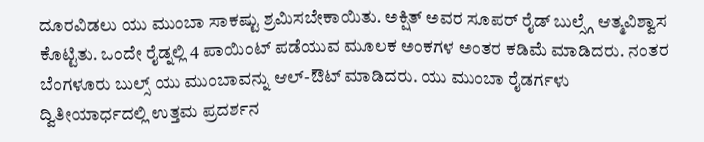ದೂರವಿಡಲು ಯು ಮುಂಬಾ ಸಾಕಷ್ಟು ಶ್ರಮಿಸಬೇಕಾಯಿತು. ಅಕ್ಷಿತ್ ಅವರ ಸೂಪರ್ ರೈಡ್ ಬುಲ್ಸ್ಗೆ ಆತ್ಮವಿಶ್ವಾಸ ಕೊಟ್ಟಿತು. ಒಂದೇ ರೈಡ್ನಲ್ಲಿ 4 ಪಾಯಿಂಟ್ ಪಡೆಯುವ ಮೂಲಕ ಅಂಕಗಳ ಅಂತರ ಕಡಿಮೆ ಮಾಡಿದರು. ನಂತರ ಬೆಂಗಳೂರು ಬುಲ್ಸ್ ಯು ಮುಂಬಾವನ್ನು ಆಲ್-ಔಟ್ ಮಾಡಿದರು. ಯು ಮುಂಬಾ ರೈಡರ್ಗಳು ದ್ವಿತೀಯಾರ್ಧದಲ್ಲಿ ಉತ್ತಮ ಪ್ರದರ್ಶನ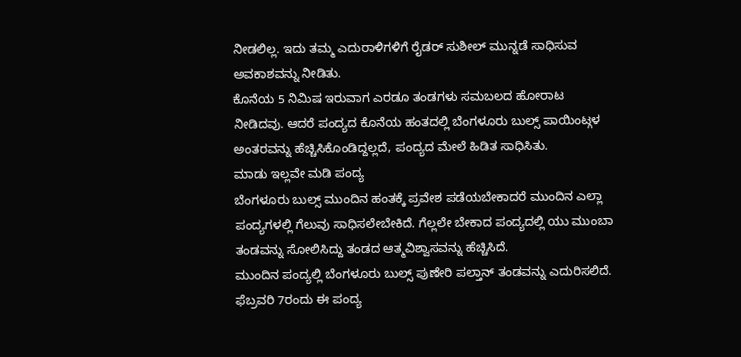ನೀಡಲಿಲ್ಲ. ಇದು ತಮ್ಮ ಎದುರಾಳಿಗಳಿಗೆ ರೈಡರ್ ಸುಶೀಲ್ ಮುನ್ನಡೆ ಸಾಧಿಸುವ ಅವಕಾಶವನ್ನು ನೀಡಿತು.
ಕೊನೆಯ 5 ನಿಮಿಷ ಇರುವಾಗ ಎರಡೂ ತಂಡಗಳು ಸಮಬಲದ ಹೋರಾಟ ನೀಡಿದವು. ಆದರೆ ಪಂದ್ಯದ ಕೊನೆಯ ಹಂತದಲ್ಲಿ ಬೆಂಗಳೂರು ಬುಲ್ಸ್ ಪಾಯಿಂಟ್ಗಳ ಅಂತರವನ್ನು ಹೆಚ್ಚಿಸಿಕೊಂಡಿದ್ದಲ್ಲದೆ, ಪಂದ್ಯದ ಮೇಲೆ ಹಿಡಿತ ಸಾಧಿಸಿತು.
ಮಾಡು ಇಲ್ಲವೇ ಮಡಿ ಪಂದ್ಯ
ಬೆಂಗಳೂರು ಬುಲ್ಸ್ ಮುಂದಿನ ಹಂತಕ್ಕೆ ಪ್ರವೇಶ ಪಡೆಯಬೇಕಾದರೆ ಮುಂದಿನ ಎಲ್ಲಾ ಪಂದ್ಯಗಳಲ್ಲಿ ಗೆಲುವು ಸಾಧಿಸಲೇಬೇಕಿದೆ. ಗೆಲ್ಲಲೇ ಬೇಕಾದ ಪಂದ್ಯದಲ್ಲಿ ಯು ಮುಂಬಾ ತಂಡವನ್ನು ಸೋಲಿಸಿದ್ದು ತಂಡದ ಆತ್ಮವಿಶ್ವಾಸವನ್ನು ಹೆಚ್ಚಿಸಿದೆ.
ಮುಂದಿನ ಪಂದ್ಯಲ್ಲಿ ಬೆಂಗಳೂರು ಬುಲ್ಸ್ ಪುಣೇರಿ ಪಲ್ತಾನ್ ತಂಡವನ್ನು ಎದುರಿಸಲಿದೆ. ಫೆಬ್ರವರಿ 7ರಂದು ಈ ಪಂದ್ಯ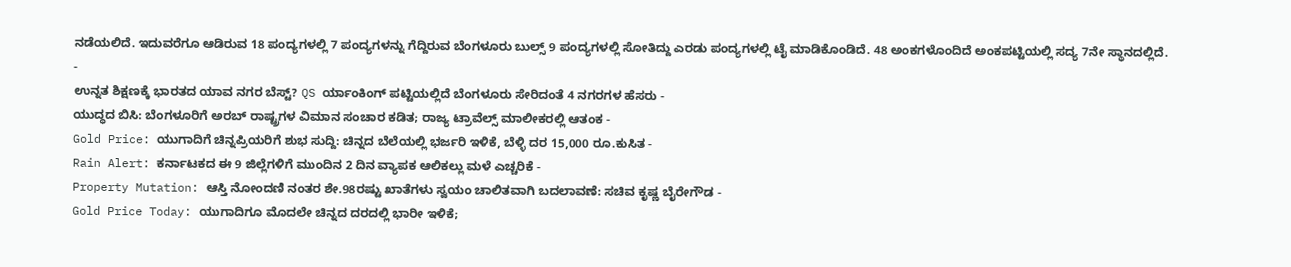ನಡೆಯಲಿದೆ. ಇದುವರೆಗೂ ಆಡಿರುವ 18 ಪಂದ್ಯಗಳಲ್ಲಿ 7 ಪಂದ್ಯಗಳನ್ನು ಗೆದ್ದಿರುವ ಬೆಂಗಳೂರು ಬುಲ್ಸ್ 9 ಪಂದ್ಯಗಳಲ್ಲಿ ಸೋತಿದ್ದು ಎರಡು ಪಂದ್ಯಗಳಲ್ಲಿ ಟೈ ಮಾಡಿಕೊಂಡಿದೆ. 48 ಅಂಕಗಳೊಂದಿದೆ ಅಂಕಪಟ್ಟಿಯಲ್ಲಿ ಸದ್ಯ 7ನೇ ಸ್ಥಾನದಲ್ಲಿದೆ.
-
ಉನ್ನತ ಶಿಕ್ಷಣಕ್ಕೆ ಭಾರತದ ಯಾವ ನಗರ ಬೆಸ್ಟ್? QS ರ್ಯಾಂಕಿಂಗ್ ಪಟ್ಟಿಯಲ್ಲಿದೆ ಬೆಂಗಳೂರು ಸೇರಿದಂತೆ 4 ನಗರಗಳ ಹೆಸರು -
ಯುದ್ಧದ ಬಿಸಿ: ಬೆಂಗಳೂರಿಗೆ ಅರಬ್ ರಾಷ್ಟ್ರಗಳ ವಿಮಾನ ಸಂಚಾರ ಕಡಿತ; ರಾಜ್ಯ ಟ್ರಾವೆಲ್ಸ್ ಮಾಲೀಕರಲ್ಲಿ ಆತಂಕ -
Gold Price: ಯುಗಾದಿಗೆ ಚಿನ್ನಪ್ರಿಯರಿಗೆ ಶುಭ ಸುದ್ದಿ: ಚಿನ್ನದ ಬೆಲೆಯಲ್ಲಿ ಭರ್ಜರಿ ಇಳಿಕೆ, ಬೆಳ್ಳಿ ದರ 15,000 ರೂ.ಕುಸಿತ -
Rain Alert: ಕರ್ನಾಟಕದ ಈ 9 ಜಿಲ್ಲೆಗಳಿಗೆ ಮುಂದಿನ 2 ದಿನ ವ್ಯಾಪಕ ಆಲಿಕಲ್ಲು ಮಳೆ ಎಚ್ಚರಿಕೆ -
Property Mutation: ಆಸ್ತಿ ನೋಂದಣಿ ನಂತರ ಶೇ.98ರಷ್ಟು ಖಾತೆಗಳು ಸ್ವಯಂ ಚಾಲಿತವಾಗಿ ಬದಲಾವಣೆ: ಸಚಿವ ಕೃಷ್ಣ ಬೈರೇಗೌಡ -
Gold Price Today: ಯುಗಾದಿಗೂ ಮೊದಲೇ ಚಿನ್ನದ ದರದಲ್ಲಿ ಭಾರೀ ಇಳಿಕೆ;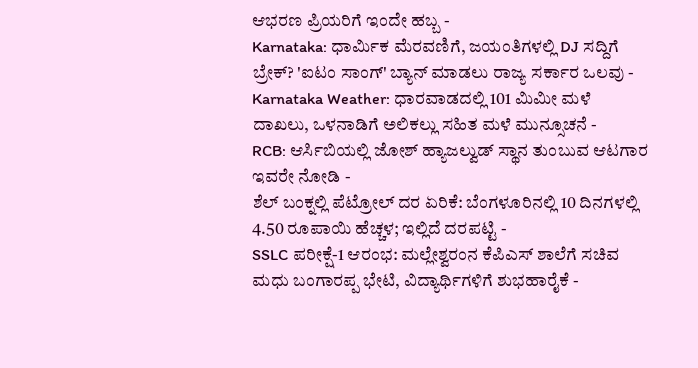ಆಭರಣ ಪ್ರಿಯರಿಗೆ ಇಂದೇ ಹಬ್ಬ -
Karnataka: ಧಾರ್ಮಿಕ ಮೆರವಣಿಗೆ, ಜಯಂತಿಗಳಲ್ಲಿ DJ ಸದ್ದಿಗೆ ಬ್ರೇಕ್? 'ಐಟಂ ಸಾಂಗ್' ಬ್ಯಾನ್ ಮಾಡಲು ರಾಜ್ಯ ಸರ್ಕಾರ ಒಲವು -
Karnataka Weather: ಧಾರವಾಡದಲ್ಲಿ 101 ಮಿಮೀ ಮಳೆ ದಾಖಲು, ಒಳನಾಡಿಗೆ ಅಲಿಕಲ್ಲು ಸಹಿತ ಮಳೆ ಮುನ್ಸೂಚನೆ -
RCB: ಆರ್ಸಿಬಿಯಲ್ಲಿ ಜೋಶ್ ಹ್ಯಾಜಲ್ವುಡ್ ಸ್ಥಾನ ತುಂಬುವ ಆಟಗಾರ ಇವರೇ ನೋಡಿ -
ಶೆಲ್ ಬಂಕ್ನಲ್ಲಿ ಪೆಟ್ರೋಲ್ ದರ ಏರಿಕೆ: ಬೆಂಗಳೂರಿನಲ್ಲಿ 10 ದಿನಗಳಲ್ಲಿ 4.50 ರೂಪಾಯಿ ಹೆಚ್ಚಳ; ಇಲ್ಲಿದೆ ದರಪಟ್ಟಿ -
SSLC ಪರೀಕ್ಷೆ-1 ಆರಂಭ: ಮಲ್ಲೇಶ್ವರಂನ ಕೆಪಿಎಸ್ ಶಾಲೆಗೆ ಸಚಿವ ಮಧು ಬಂಗಾರಪ್ಪ ಭೇಟಿ, ವಿದ್ಯಾರ್ಥಿಗಳಿಗೆ ಶುಭಹಾರೈಕೆ -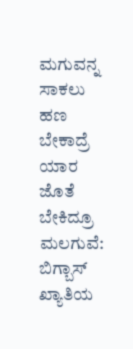ಮಗುವನ್ನ ಸಾಕಲು ಹಣ ಬೇಕಾದ್ರೆ ಯಾರ ಜೊತೆ ಬೇಕಿದ್ರೂ ಮಲಗುವೆ: ಬಿಗ್ಬಾಸ್ ಖ್ಯಾತಿಯ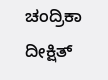ಚಂದ್ರಿಕಾ ದೀಕ್ಷಿತ್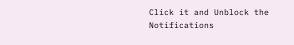Click it and Unblock the Notifications